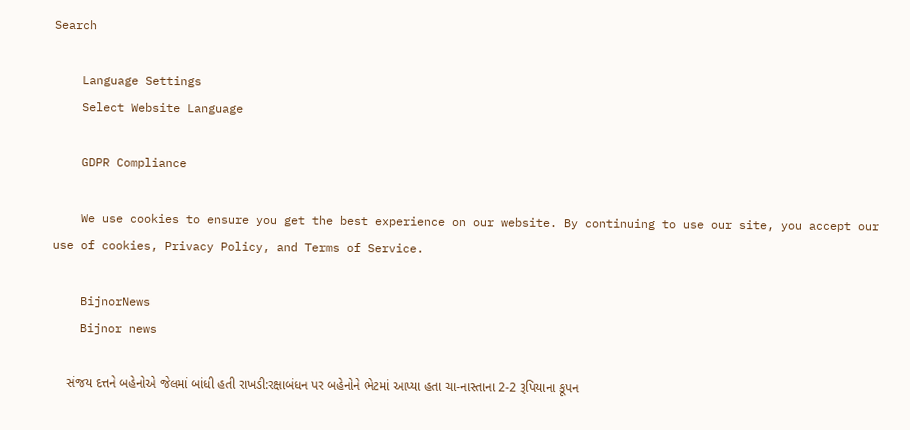Search

    Language Settings
    Select Website Language

    GDPR Compliance

    We use cookies to ensure you get the best experience on our website. By continuing to use our site, you accept our use of cookies, Privacy Policy, and Terms of Service.

    BijnorNews
    Bijnor news

    સંજય દત્તને બહેનોએ જેલમાં બાંધી હતી રાખડી:રક્ષાબંધન પર બહેનોને ભેટમાં આપ્યા હતા ચા-નાસ્તાના 2-2 રૂપિયાના કૂપન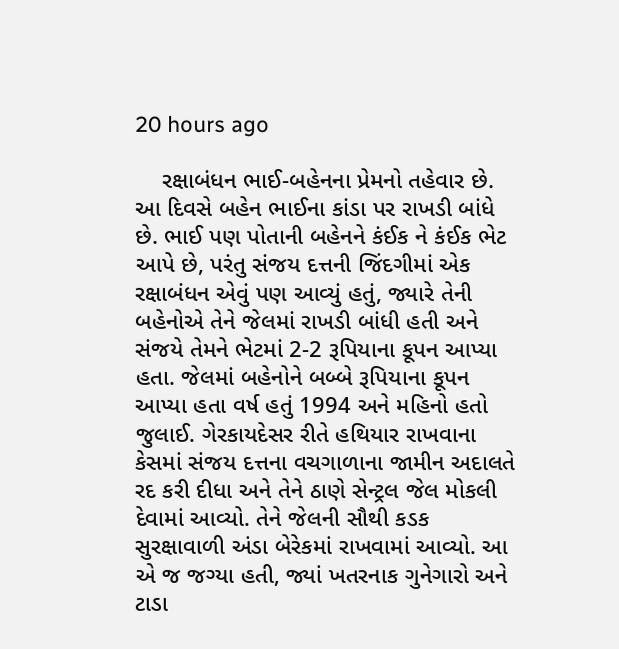20 hours ago

    રક્ષાબંધન ભાઈ-બહેનના પ્રેમનો તહેવાર છે. આ દિવસે બહેન ભાઈના કાંડા પર રાખડી બાંધે છે. ભાઈ પણ પોતાની બહેનને કંઈક ને કંઈક ભેટ આપે છે, પરંતુ સંજય દત્તની જિંદગીમાં એક રક્ષાબંધન એવું પણ આવ્યું હતું, જ્યારે તેની બહેનોએ તેને જેલમાં રાખડી બાંધી હતી અને સંજયે તેમને ભેટમાં 2-2 રૂપિયાના કૂપન આપ્યા હતા. જેલમાં બહેનોને બબ્બે રૂપિયાના કૂપન આપ્યા હતા વર્ષ હતું 1994 અને મહિનો હતો જુલાઈ. ગેરકાયદેસર રીતે હથિયાર રાખવાના કેસમાં સંજય દત્તના વચગાળાના જામીન અદાલતે રદ કરી દીધા અને તેને ઠાણે સેન્ટ્રલ જેલ મોકલી દેવામાં આવ્યો. તેને જેલની સૌથી કડક સુરક્ષાવાળી અંડા બેરેકમાં રાખવામાં આવ્યો. આ એ જ જગ્યા હતી, જ્યાં ખતરનાક ગુનેગારો અને ટાડા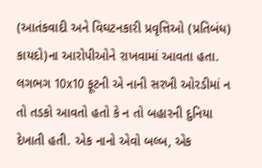(આતંકવાદી અને વિઘટનકારી પ્રવૃત્તિઓ (પ્રતિબંધ) કાયદો)ના આરોપીઓને રાખવામાં આવતા હતા. લગભગ 10x10 ફૂટની એ નાની સરખી ઓરડીમાં ન તો તડકો આવતો હતો કે ન તો બહારની દુનિયા દેખાતી હતી. એક નાનો એવો બલ્બ, એક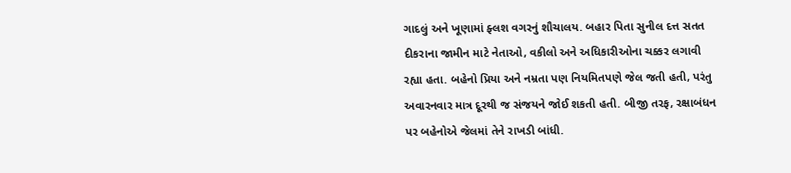ગાદલું અને ખૂણામાં ફ્લશ વગરનું શૌચાલય. બહાર પિતા સુનીલ દત્ત સતત દીકરાના જામીન માટે નેતાઓ, વકીલો અને અધિકારીઓના ચક્કર લગાવી રહ્યા હતા. બહેનો પ્રિયા અને નમ્રતા પણ નિયમિતપણે જેલ જતી હતી, પરંતુ અવારનવાર માત્ર દૂરથી જ સંજયને જોઈ શકતી હતી. બીજી તરફ, રક્ષાબંધન પર બહેનોએ જેલમાં તેને રાખડી બાંધી.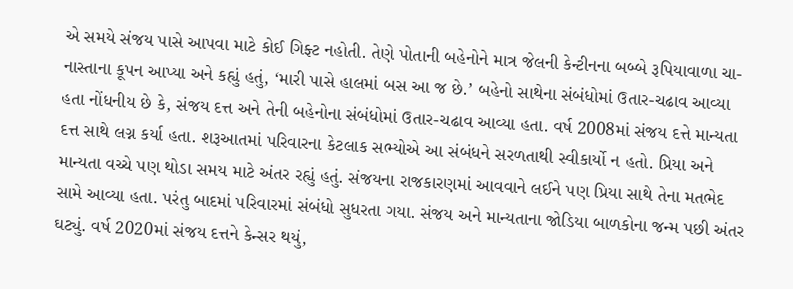એ સમયે સંજય પાસે આપવા માટે કોઈ ગિફ્ટ નહોતી. તેણે પોતાની બહેનોને માત્ર જેલની કેન્ટીનના બબ્બે રૂપિયાવાળા ચા-નાસ્તાના કૂપન આપ્યા અને કહ્યું હતું, ‘મારી પાસે હાલમાં બસ આ જ છે.’ બહેનો સાથેના સંબંધોમાં ઉતાર-ચઢાવ આવ્યા હતા નોંધનીય છે કે, સંજય દત્ત અને તેની બહેનોના સંબંધોમાં ઉતાર-ચઢાવ આવ્યા હતા. વર્ષ 2008માં સંજય દત્તે માન્યતા દત્ત સાથે લગ્ન કર્યા હતા. શરૂઆતમાં પરિવારના કેટલાક સભ્યોએ આ સંબંધને સરળતાથી સ્વીકાર્યો ન હતો. પ્રિયા અને માન્યતા વચ્ચે પણ થોડા સમય માટે અંતર રહ્યું હતું. સંજયના રાજકારણમાં આવવાને લઈને પણ પ્રિયા સાથે તેના મતભેદ સામે આવ્યા હતા. પરંતુ બાદમાં પરિવારમાં સંબંધો સુધરતા ગયા. સંજય અને માન્યતાના જોડિયા બાળકોના જન્મ પછી અંતર ઘટ્યું. વર્ષ 2020માં સંજય દત્તને કેન્સર થયું,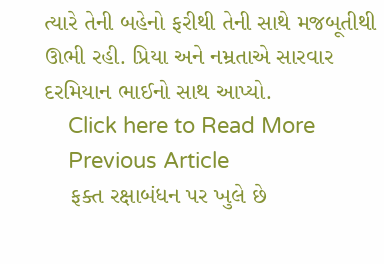ત્યારે તેની બહેનો ફરીથી તેની સાથે મજબૂતીથી ઊભી રહી. પ્રિયા અને નમ્રતાએ સારવાર દરમિયાન ભાઈનો સાથ આપ્યો.
    Click here to Read More
    Previous Article
    ફક્ત રક્ષાબંધન પર ખુલે છે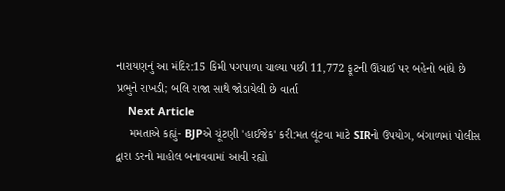નારાયણનું આ મંદિર:15 કિમી પગપાળા ચાલ્યા પછી 11,772 ફૂટની ઊંચાઈ પર બહેનો બાંધે છે પ્રભુને રાખડી; બલિ રાજા સાથે જોડાયેલી છે વાર્તા
    Next Article
    મમતાએ કહ્યું- BJPએ ચૂંટણી 'હાઈજેક' કરી:મત લૂંટવા માટે SIRનો ઉપયોગ, બંગાળમાં પોલીસ દ્વારા ડરનો માહોલ બનાવવામાં આવી રહ્યો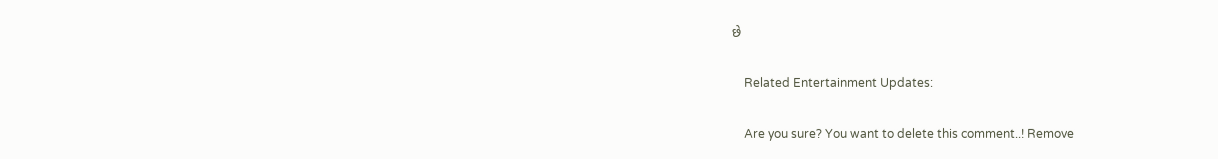છે

    Related Entertainment Updates:

    Are you sure? You want to delete this comment..! Remove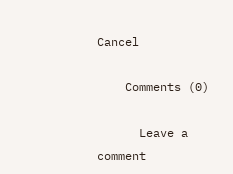Cancel

    Comments (0)

      Leave a comment